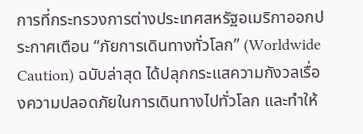การที่กระทรวงการต่างประเทศสหรัฐอเมริกาออกประกาศเตือน “ภัยการเดินทางทั่วโลก” (Worldwide Caution) ฉบับล่าสุด ได้ปลุกกระแสความกังวลเรื่องความปลอดภัยในการเดินทางไปทั่วโลก และทำให้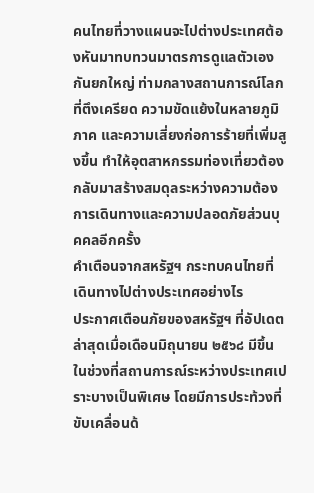คนไทยที่วางแผนจะไปต่างประเทศต้องหันมาทบทวนมาตรการดูแลตัวเองกันยกใหญ่ ท่ามกลางสถานการณ์โลกที่ตึงเครียด ความขัดแย้งในหลายภูมิภาค และความเสี่ยงก่อการร้ายที่เพิ่มสูงขึ้น ทำให้อุตสาหกรรมท่องเที่ยวต้องกลับมาสร้างสมดุลระหว่างความต้องการเดินทางและความปลอดภัยส่วนบุคคลอีกครั้ง
คำเตือนจากสหรัฐฯ กระทบคนไทยที่เดินทางไปต่างประเทศอย่างไร
ประกาศเตือนภัยของสหรัฐฯ ที่อัปเดตล่าสุดเมื่อเดือนมิถุนายน ๒๕๖๘ มีขึ้นในช่วงที่สถานการณ์ระหว่างประเทศเปราะบางเป็นพิเศษ โดยมีการประท้วงที่ขับเคลื่อนด้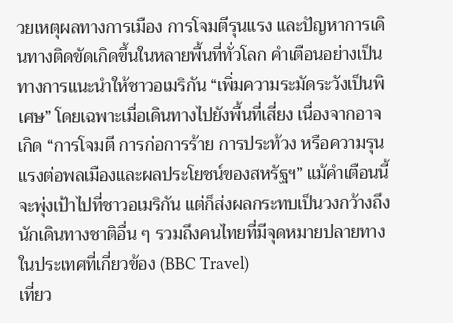วยเหตุผลทางการเมือง การโจมตีรุนแรง และปัญหาการเดินทางติดขัดเกิดขึ้นในหลายพื้นที่ทั่วโลก คำเตือนอย่างเป็นทางการแนะนำให้ชาวอเมริกัน “เพิ่มความระมัดระวังเป็นพิเศษ” โดยเฉพาะเมื่อเดินทางไปยังพื้นที่เสี่ยง เนื่องจากอาจเกิด “การโจมตี การก่อการร้าย การประท้วง หรือความรุนแรงต่อพลเมืองและผลประโยชน์ของสหรัฐฯ” แม้คำเตือนนี้จะพุ่งเป้าไปที่ชาวอเมริกัน แต่ก็ส่งผลกระทบเป็นวงกว้างถึงนักเดินทางชาติอื่น ๆ รวมถึงคนไทยที่มีจุดหมายปลายทางในประเทศที่เกี่ยวข้อง (BBC Travel)
เที่ยว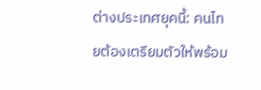ต่างประเทศยุคนี้: คนไทยต้องเตรียมตัวให้พร้อม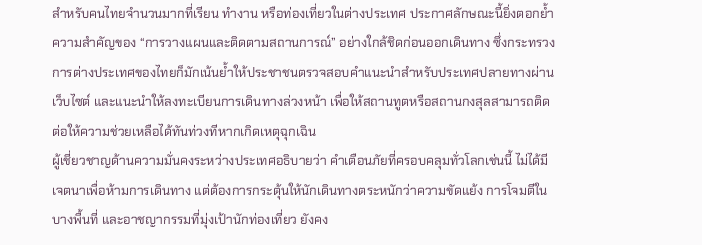สำหรับคนไทยจำนวนมากที่เรียน ทำงาน หรือท่องเที่ยวในต่างประเทศ ประกาศลักษณะนี้ยิ่งตอกย้ำความสำคัญของ “การวางแผนและติดตามสถานการณ์” อย่างใกล้ชิดก่อนออกเดินทาง ซึ่งกระทรวงการต่างประเทศของไทยก็มักเน้นย้ำให้ประชาชนตรวจสอบคำแนะนำสำหรับประเทศปลายทางผ่านเว็บไซต์ และแนะนำให้ลงทะเบียนการเดินทางล่วงหน้า เพื่อให้สถานทูตหรือสถานกงสุลสามารถติดต่อให้ความช่วยเหลือได้ทันท่วงทีหากเกิดเหตุฉุกเฉิน
ผู้เชี่ยวชาญด้านความมั่นคงระหว่างประเทศอธิบายว่า คำเตือนภัยที่ครอบคลุมทั่วโลกเช่นนี้ ไม่ได้มีเจตนาเพื่อห้ามการเดินทาง แต่ต้องการกระตุ้นให้นักเดินทางตระหนักว่าความขัดแย้ง การโจมตีในบางพื้นที่ และอาชญากรรมที่มุ่งเป้านักท่องเที่ยว ยังคง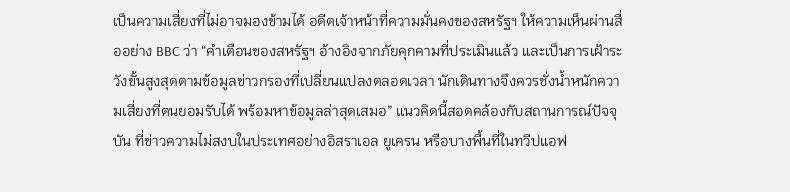เป็นความเสี่ยงที่ไม่อาจมองข้ามได้ อดีตเจ้าหน้าที่ความมั่นคงของสหรัฐฯ ให้ความเห็นผ่านสื่ออย่าง BBC ว่า “คำเตือนของสหรัฐฯ อ้างอิงจากภัยคุกคามที่ประเมินแล้ว และเป็นการเฝ้าระวังขั้นสูงสุดตามข้อมูลข่าวกรองที่เปลี่ยนแปลงตลอดเวลา นักเดินทางจึงควรชั่งน้ำหนักความเสี่ยงที่ตนยอมรับได้ พร้อมหาข้อมูลล่าสุดเสมอ” แนวคิดนี้สอดคล้องกับสถานการณ์ปัจจุบัน ที่ข่าวความไม่สงบในประเทศอย่างอิสราเอล ยูเครน หรือบางพื้นที่ในทวีปแอฟ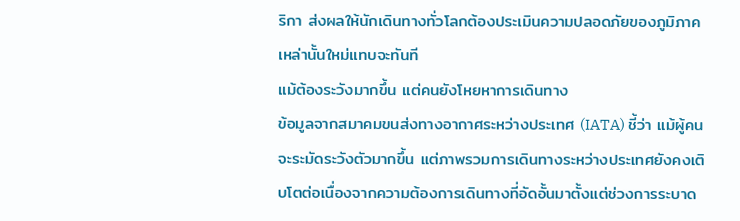ริกา ส่งผลให้นักเดินทางทั่วโลกต้องประเมินความปลอดภัยของภูมิภาคเหล่านั้นใหม่แทบจะทันที
แม้ต้องระวังมากขึ้น แต่คนยังโหยหาการเดินทาง
ข้อมูลจากสมาคมขนส่งทางอากาศระหว่างประเทศ (IATA) ชี้ว่า แม้ผู้คนจะระมัดระวังตัวมากขึ้น แต่ภาพรวมการเดินทางระหว่างประเทศยังคงเติบโตต่อเนื่องจากความต้องการเดินทางที่อัดอั้นมาตั้งแต่ช่วงการระบาด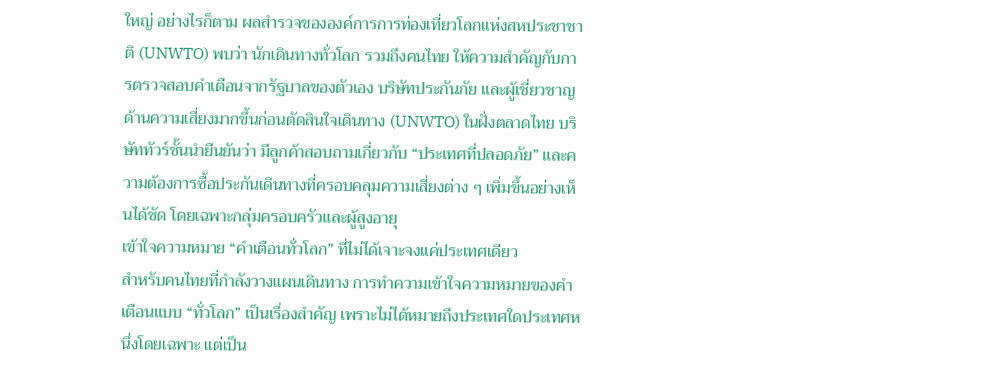ใหญ่ อย่างไรก็ตาม ผลสำรวจขององค์การการท่องเที่ยวโลกแห่งสหประชาชาติ (UNWTO) พบว่า นักเดินทางทั่วโลก รวมถึงคนไทย ให้ความสำคัญกับการตรวจสอบคำเตือนจากรัฐบาลของตัวเอง บริษัทประกันภัย และผู้เชี่ยวชาญด้านความเสี่ยงมากขึ้นก่อนตัดสินใจเดินทาง (UNWTO) ในฝั่งตลาดไทย บริษัททัวร์ชั้นนำยืนยันว่า มีลูกค้าสอบถามเกี่ยวกับ “ประเทศที่ปลอดภัย” และความต้องการซื้อประกันเดินทางที่ครอบคลุมความเสี่ยงต่าง ๆ เพิ่มขึ้นอย่างเห็นได้ชัด โดยเฉพาะกลุ่มครอบครัวและผู้สูงอายุ
เข้าใจความหมาย “คำเตือนทั่วโลก” ที่ไม่ได้เจาะจงแค่ประเทศเดียว
สำหรับคนไทยที่กำลังวางแผนเดินทาง การทำความเข้าใจความหมายของคำเตือนแบบ “ทั่วโลก” เป็นเรื่องสำคัญ เพราะไม่ได้หมายถึงประเทศใดประเทศหนึ่งโดยเฉพาะ แต่เป็น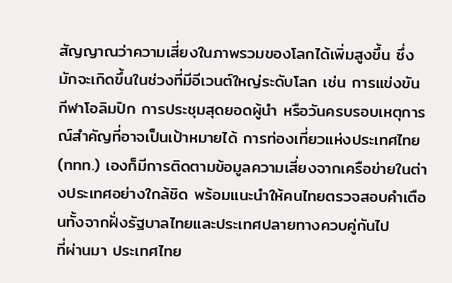สัญญาณว่าความเสี่ยงในภาพรวมของโลกได้เพิ่มสูงขึ้น ซึ่งมักจะเกิดขึ้นในช่วงที่มีอีเวนต์ใหญ่ระดับโลก เช่น การแข่งขันกีฬาโอลิมปิก การประชุมสุดยอดผู้นำ หรือวันครบรอบเหตุการณ์สำคัญที่อาจเป็นเป้าหมายได้ การท่องเที่ยวแห่งประเทศไทย (ททท.) เองก็มีการติดตามข้อมูลความเสี่ยงจากเครือข่ายในต่างประเทศอย่างใกล้ชิด พร้อมแนะนำให้คนไทยตรวจสอบคำเตือนทั้งจากฝั่งรัฐบาลไทยและประเทศปลายทางควบคู่กันไป
ที่ผ่านมา ประเทศไทย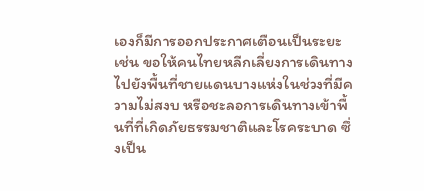เองก็มีการออกประกาศเตือนเป็นระยะ เช่น ขอให้คนไทยหลีกเลี่ยงการเดินทางไปยังพื้นที่ชายแดนบางแห่งในช่วงที่มีความไม่สงบ หรือชะลอการเดินทางเข้าพื้นที่ที่เกิดภัยธรรมชาติและโรคระบาด ซึ่งเป็น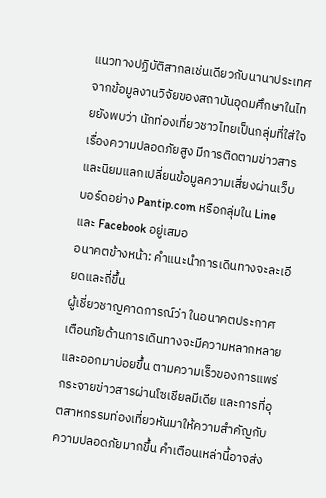แนวทางปฏิบัติสากลเช่นเดียวกับนานาประเทศ จากข้อมูลงานวิจัยของสถาบันอุดมศึกษาในไทยยังพบว่า นักท่องเที่ยวชาวไทยเป็นกลุ่มที่ใส่ใจเรื่องความปลอดภัยสูง มีการติดตามข่าวสารและนิยมแลกเปลี่ยนข้อมูลความเสี่ยงผ่านเว็บบอร์ดอย่าง Pantip.com หรือกลุ่มใน Line และ Facebook อยู่เสมอ
อนาคตข้างหน้า: คำแนะนำการเดินทางจะละเอียดและถี่ขึ้น
ผู้เชี่ยวชาญคาดการณ์ว่า ในอนาคตประกาศเตือนภัยด้านการเดินทางจะมีความหลากหลายและออกมาบ่อยขึ้น ตามความเร็วของการแพร่กระจายข่าวสารผ่านโซเชียลมีเดีย และการที่อุตสาหกรรมท่องเที่ยวหันมาให้ความสำคัญกับความปลอดภัยมากขึ้น คำเตือนเหล่านี้อาจส่ง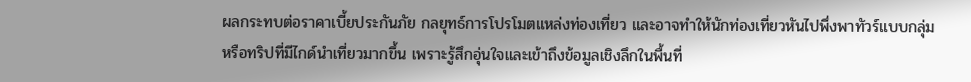ผลกระทบต่อราคาเบี้ยประกันภัย กลยุทธ์การโปรโมตแหล่งท่องเที่ยว และอาจทำให้นักท่องเที่ยวหันไปพึ่งพาทัวร์แบบกลุ่มหรือทริปที่มีไกด์นำเที่ยวมากขึ้น เพราะรู้สึกอุ่นใจและเข้าถึงข้อมูลเชิงลึกในพื้นที่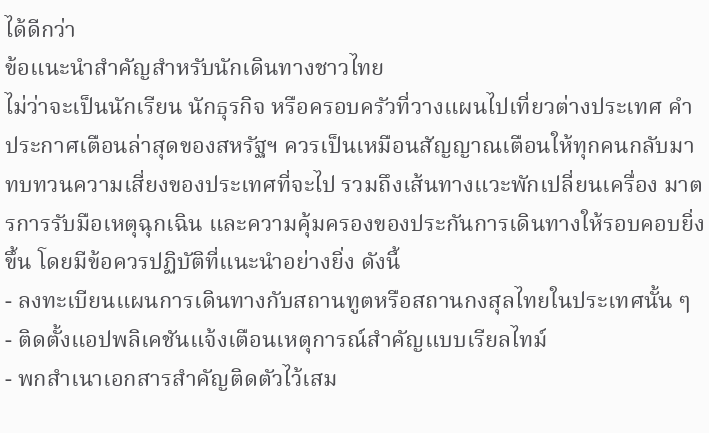ได้ดีกว่า
ข้อแนะนำสำคัญสำหรับนักเดินทางชาวไทย
ไม่ว่าจะเป็นนักเรียน นักธุรกิจ หรือครอบครัวที่วางแผนไปเที่ยวต่างประเทศ คำประกาศเตือนล่าสุดของสหรัฐฯ ควรเป็นเหมือนสัญญาณเตือนให้ทุกคนกลับมาทบทวนความเสี่ยงของประเทศที่จะไป รวมถึงเส้นทางแวะพักเปลี่ยนเครื่อง มาตรการรับมือเหตุฉุกเฉิน และความคุ้มครองของประกันการเดินทางให้รอบคอบยิ่งขึ้น โดยมีข้อควรปฏิบัติที่แนะนำอย่างยิ่ง ดังนี้
- ลงทะเบียนแผนการเดินทางกับสถานทูตหรือสถานกงสุลไทยในประเทศนั้น ๆ
- ติดตั้งแอปพลิเคชันแจ้งเตือนเหตุการณ์สำคัญแบบเรียลไทม์
- พกสำเนาเอกสารสำคัญติดตัวไว้เสม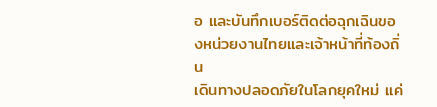อ และบันทึกเบอร์ติดต่อฉุกเฉินของหน่วยงานไทยและเจ้าหน้าที่ท้องถิ่น
เดินทางปลอดภัยในโลกยุคใหม่ แค่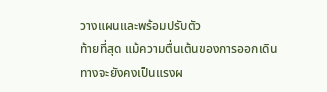วางแผนและพร้อมปรับตัว
ท้ายที่สุด แม้ความตื่นเต้นของการออกเดินทางจะยังคงเป็นแรงผ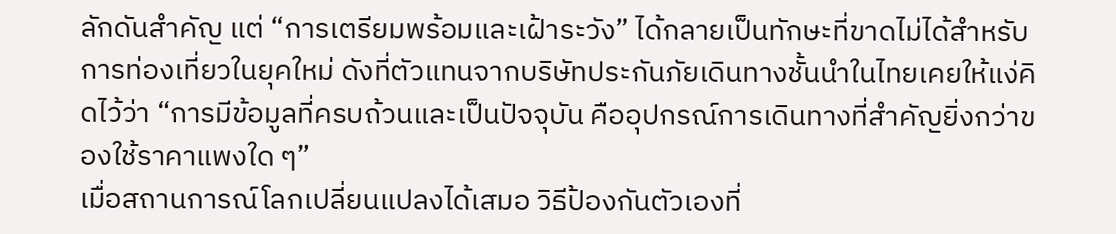ลักดันสำคัญ แต่ “การเตรียมพร้อมและเฝ้าระวัง” ได้กลายเป็นทักษะที่ขาดไม่ได้สำหรับการท่องเที่ยวในยุคใหม่ ดังที่ตัวแทนจากบริษัทประกันภัยเดินทางชั้นนำในไทยเคยให้แง่คิดไว้ว่า “การมีข้อมูลที่ครบถ้วนและเป็นปัจจุบัน คืออุปกรณ์การเดินทางที่สำคัญยิ่งกว่าของใช้ราคาแพงใด ๆ”
เมื่อสถานการณ์โลกเปลี่ยนแปลงได้เสมอ วิธีป้องกันตัวเองที่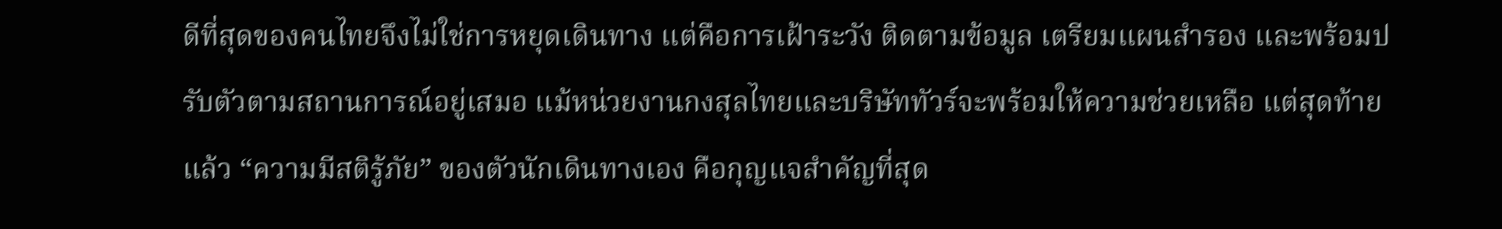ดีที่สุดของคนไทยจึงไม่ใช่การหยุดเดินทาง แต่คือการเฝ้าระวัง ติดตามข้อมูล เตรียมแผนสำรอง และพร้อมปรับตัวตามสถานการณ์อยู่เสมอ แม้หน่วยงานกงสุลไทยและบริษัททัวร์จะพร้อมให้ความช่วยเหลือ แต่สุดท้ายแล้ว “ความมีสติรู้ภัย” ของตัวนักเดินทางเอง คือกุญแจสำคัญที่สุด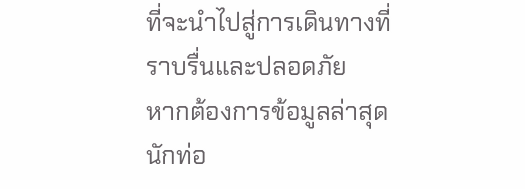ที่จะนำไปสู่การเดินทางที่ราบรื่นและปลอดภัย
หากต้องการข้อมูลล่าสุด นักท่อ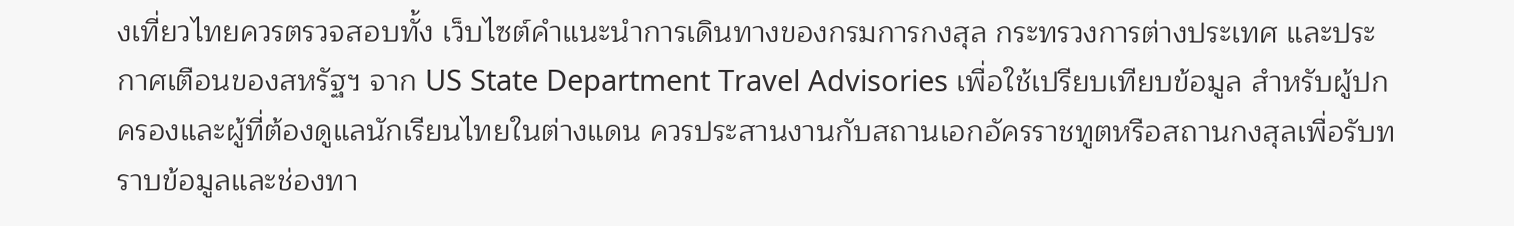งเที่ยวไทยควรตรวจสอบทั้ง เว็บไซต์คำแนะนำการเดินทางของกรมการกงสุล กระทรวงการต่างประเทศ และประกาศเตือนของสหรัฐฯ จาก US State Department Travel Advisories เพื่อใช้เปรียบเทียบข้อมูล สำหรับผู้ปกครองและผู้ที่ต้องดูแลนักเรียนไทยในต่างแดน ควรประสานงานกับสถานเอกอัครราชทูตหรือสถานกงสุลเพื่อรับทราบข้อมูลและช่องทา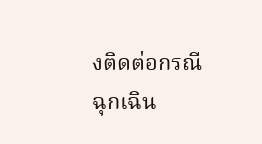งติดต่อกรณีฉุกเฉิน